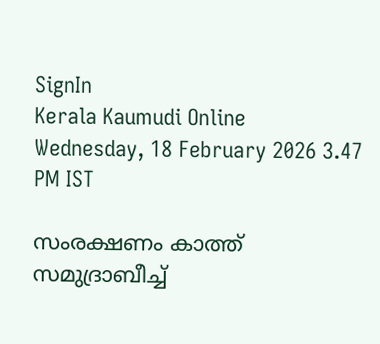SignIn
Kerala Kaumudi Online
Wednesday, 18 February 2026 3.47 PM IST

സംരക്ഷണം കാത്ത് സമുദ്രാബീച്ച്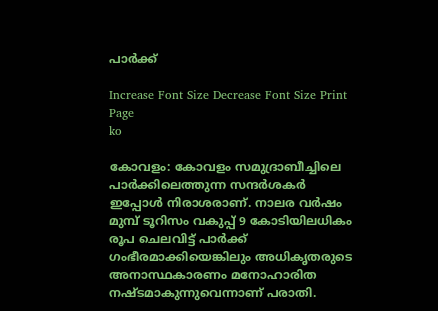പാർക്ക്

Increase Font Size Decrease Font Size Print Page
ko

കോവളം: കോവളം സമുദ്രാബീച്ചിലെ പാർക്കിലെത്തുന്ന സന്ദർശകർ ഇപ്പോൾ നിരാശരാണ്. നാലര വർഷം മുമ്പ് ടൂറിസം വകുപ്പ് 9 കോടിയിലധികം രൂപ ചെലവിട്ട് പാർക്ക് ഗംഭീരമാക്കിയെങ്കിലും അധികൃതരുടെ അനാസ്ഥകാരണം മനോഹാരിത നഷ്ടമാകുന്നുവെന്നാണ് പരാതി.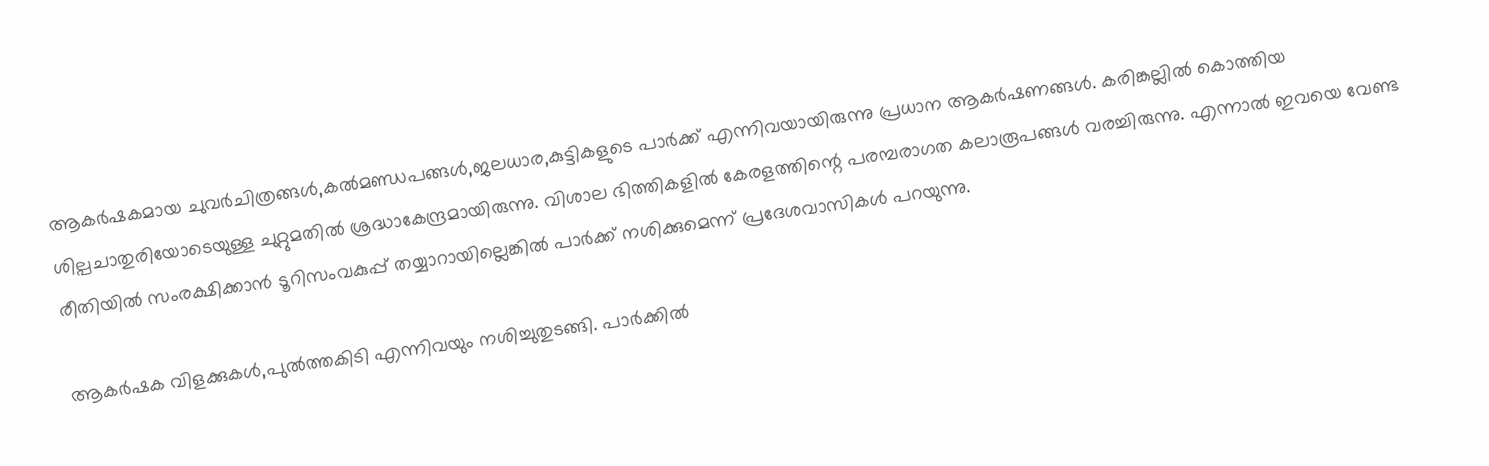ആകർഷകമായ ചുവർചിത്രങ്ങൾ,കൽമണ്ഡപങ്ങൾ,ജലധാര,കുട്ടികളുടെ പാർക്ക് എന്നിവയായിരുന്നു പ്രധാന ആകർഷണങ്ങൾ. കരിങ്കല്ലി‍ൽ കൊത്തിയ ശില്പചാതുരിയോടെയുള്ള ചുറ്റുമതിൽ ശ്രദ്ധാകേന്ദ്രമായിരുന്നു. വിശാല ഭിത്തികളിൽ കേരളത്തിന്റെ പരമ്പരാഗത കലാരൂപങ്ങൾ വരച്ചിരുന്നു. എന്നാൽ ഇവയെ വേണ്ട രീതിയിൽ സംരക്ഷിക്കാൻ ടൂറിസംവകുപ്പ് തയ്യാറായില്ലെങ്കിൽ പാർക്ക് നശിക്കുമെന്ന് പ്രദേശവാസികൾ പറയുന്നു.

ആകർഷക വിളക്കുകൾ,പുൽത്തകിടി എന്നിവയും നശിച്ചുതുടങ്ങി. പാർക്കിൽ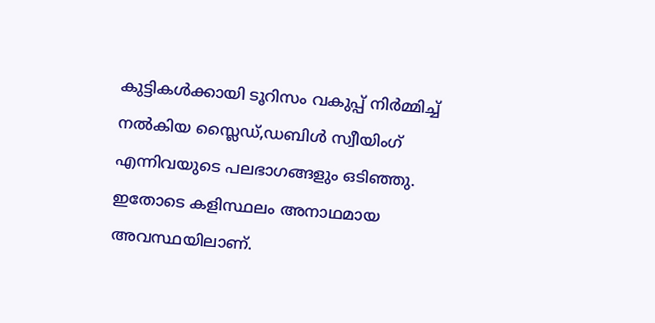കുട്ടികൾക്കായി ടൂറിസം വകുപ്പ് നിർമ്മിച്ച് നൽകിയ സ്ലൈഡ്,ഡബിൾ സ്വീയിംഗ് എന്നിവയുടെ പലഭാഗങ്ങളും ഒടിഞ്ഞു. ഇതോടെ കളിസ്ഥലം അനാഥമായ അവസ്ഥയിലാണ്.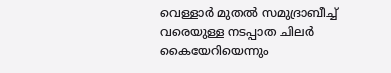വെള്ളാർ മുതൽ സമുദ്രാബീച്ച് വരെയുള്ള നടപ്പാത ചിലർ കൈയേറിയെന്നും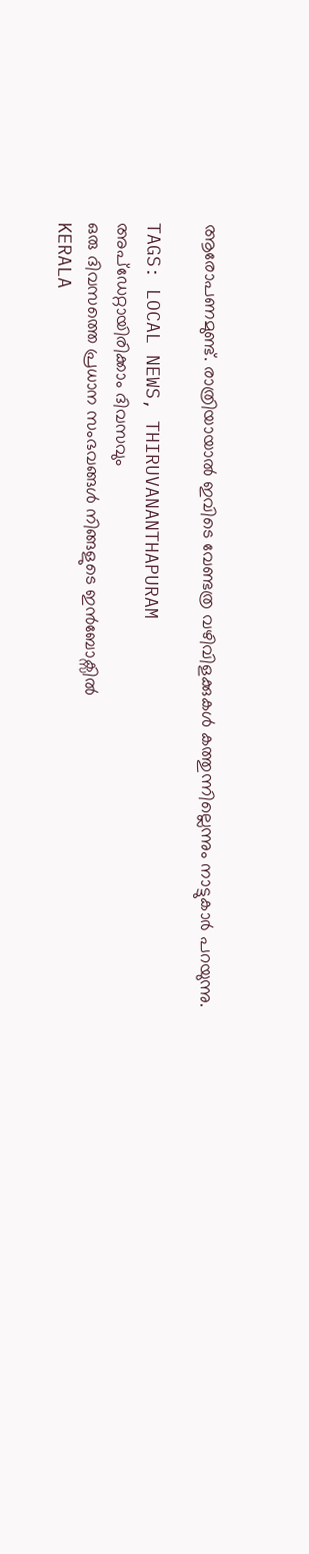ആരോപണമുണ്ട്. രാത്രിയായാൽ ഇവിടെ വേണ്ടത്ര വഴിവിളക്കുകൾ കത്തുന്നില്ലെന്നും നാട്ടുകാർ പറയുന്നു.

TAGS: LOCAL NEWS, THIRUVANANTHAPURAM
അപ്ഡേറ്റായിരിക്കാം ദിവസവും
ഒരു ദിവസത്തെ പ്രധാന സംഭവങ്ങൾ നിങ്ങളുടെ ഇൻബോക്സിൽ
KERALA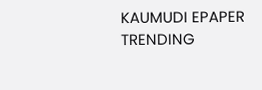KAUMUDI EPAPER
TRENDING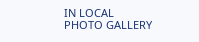IN LOCAL
PHOTO GALLERY